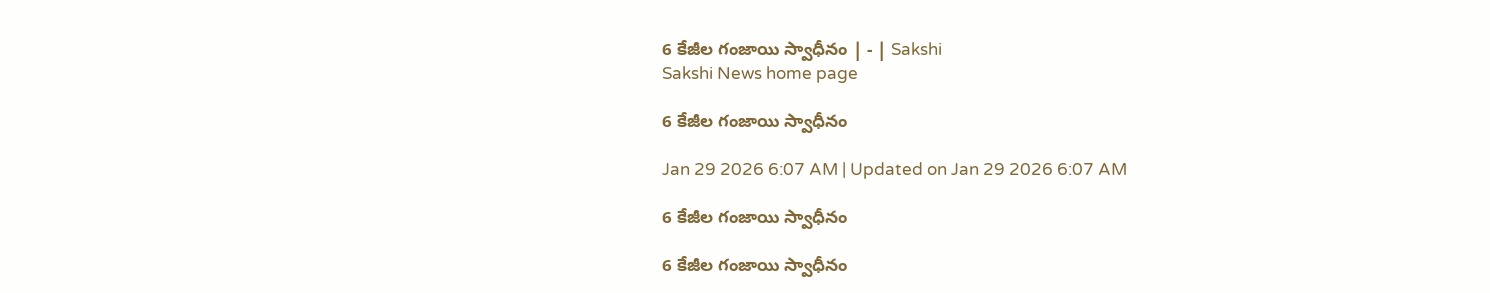6 కేజీల గంజాయి స్వాధీనం | - | Sakshi
Sakshi News home page

6 కేజీల గంజాయి స్వాధీనం

Jan 29 2026 6:07 AM | Updated on Jan 29 2026 6:07 AM

6 కేజీల గంజాయి స్వాధీనం

6 కేజీల గంజాయి స్వాధీనం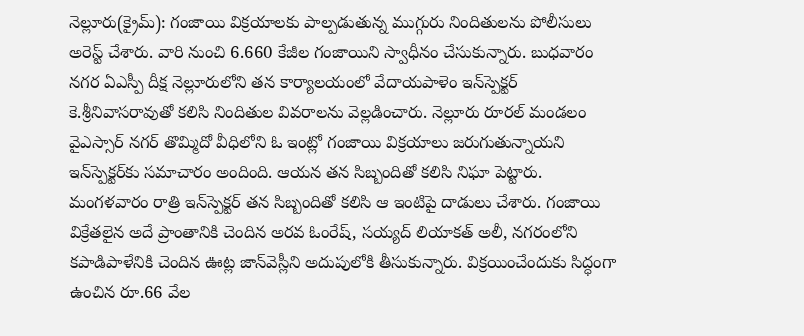నెల్లూరు(క్రైమ్‌): గంజాయి విక్రయాలకు పాల్పడుతున్న ముగ్గురు నిందితులను పోలీసులు అరెస్ట్‌ చేశారు. వారి నుంచి 6.660 కేజీల గంజాయిని స్వాధీనం చేసుకున్నారు. బుధవారం నగర ఏఎస్పీ దీక్ష నెల్లూరులోని తన కార్యాలయంలో వేదాయపాళెం ఇన్‌స్పెక్టర్‌ కె.శ్రీనివాసరావుతో కలిసి నిందితుల వివరాలను వెల్లడించారు. నెల్లూరు రూరల్‌ మండలం వైఎస్సార్‌ నగర్‌ తొమ్మిదో వీధిలోని ఓ ఇంట్లో గంజాయి విక్రయాలు జరుగుతున్నాయని ఇన్‌స్పెక్టర్‌కు సమాచారం అందింది. ఆయన తన సిబ్బందితో కలిసి నిఘా పెట్టారు. మంగళవారం రాత్రి ఇన్‌స్పెక్టర్‌ తన సిబ్బందితో కలిసి ఆ ఇంటిపై దాడులు చేశారు. గంజాయి విక్రేతలైన అదే ప్రాంతానికి చెందిన అరవ ఓంరేష్‌, సయ్యద్‌ లియాకత్‌ అలీ, నగరంలోని కపాడిపాళేనికి చెందిన ఊట్ల జాన్‌వెస్లీని అదుపులోకి తీసుకున్నారు. విక్రయించేందుకు సిద్ధంగా ఉంచిన రూ.66 వేల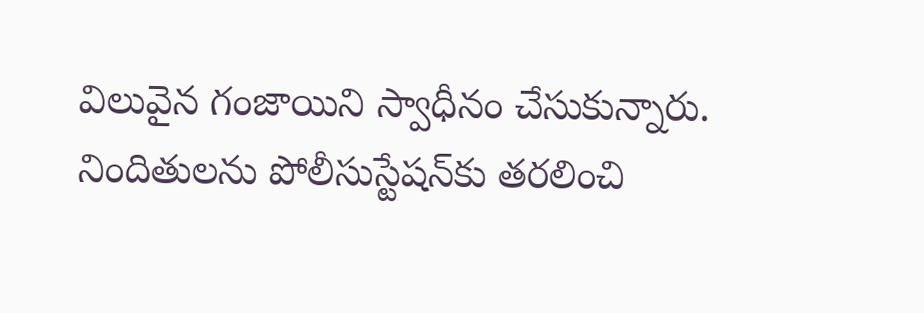విలువైన గంజాయిని స్వాధీనం చేసుకున్నారు. నిందితులను పోలీసుస్టేషన్‌కు తరలించి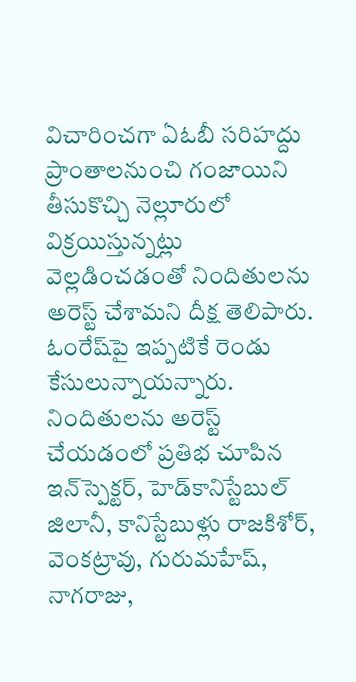విచారించగా ఏఓబీ సరిహద్దు ప్రాంతాలనుంచి గంజాయిని తీసుకొచ్చి నెల్లూరులో విక్రయిస్తున్నట్లు వెల్లడించడంతో నిందితులను అరెస్ట్‌ చేశామని దీక్ష తెలిపారు. ఓంరేష్‌పై ఇప్పటికే రెండు కేసులున్నాయన్నారు. నిందితులను అరెస్ట్‌ చేయడంలో ప్రతిభ చూపిన ఇన్‌స్పెక్టర్‌, హెడ్‌కానిస్టేబుల్‌ జిలానీ, కానిస్టేబుళ్లు రాజకిశోర్‌, వెంకట్రావు, గురుమహేష్‌, నాగరాజు,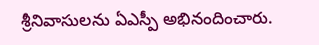శ్రీనివాసులను ఏఎస్పీ అభినందించారు.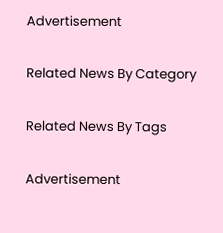Advertisement

Related News By Category

Related News By Tags

Advertisement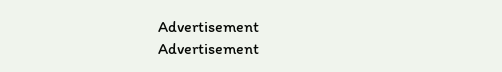Advertisement
Advertisement